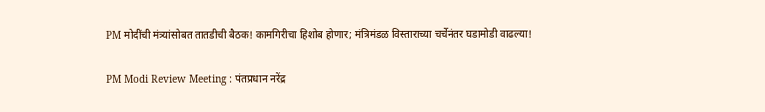PM मोदींची मंत्र्यांसोबत तातडीची बैठक! कामगिरीचा हिशोब होणार; मंत्रिमंडळ विस्ताराच्या चर्चेनंतर घडामोडी वाढल्या!

PM Modi Review Meeting : पंतप्रधान नरेंद्र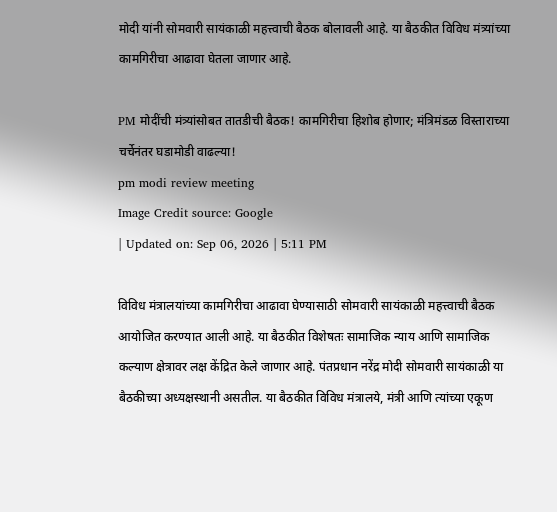मोदी यांनी सोमवारी सायंकाळी महत्त्वाची बैठक बोलावली आहे. या बैठकीत विविध मंत्र्यांच्या कामगिरीचा आढावा घेतला जाणार आहे.

PM मोदींची मंत्र्यांसोबत तातडीची बैठक! कामगिरीचा हिशोब होणार; मंत्रिमंडळ विस्ताराच्या चर्चेनंतर घडामोडी वाढल्या!
pm modi review meeting
Image Credit source: Google
| Updated on: Sep 06, 2026 | 5:11 PM

विविध मंत्रालयांच्या कामगिरीचा आढावा घेण्यासाठी सोमवारी सायंकाळी महत्त्वाची बैठक आयोजित करण्यात आली आहे. या बैठकीत विशेषतः सामाजिक न्याय आणि सामाजिक कल्याण क्षेत्रावर लक्ष केंद्रित केले जाणार आहे. पंतप्रधान नरेंद्र मोदी सोमवारी सायंकाळी या बैठकीच्या अध्यक्षस्थानी असतील. या बैठकीत विविध मंत्रालये, मंत्री आणि त्यांच्या एकूण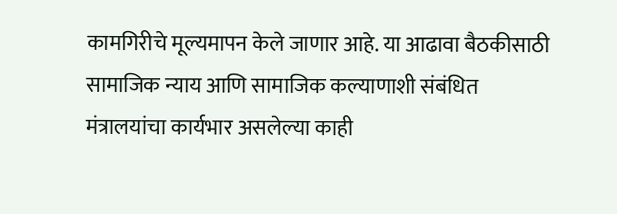कामगिरीचे मूल्यमापन केले जाणार आहे. या आढावा बैठकीसाठी सामाजिक न्याय आणि सामाजिक कल्याणाशी संबंधित मंत्रालयांचा कार्यभार असलेल्या काही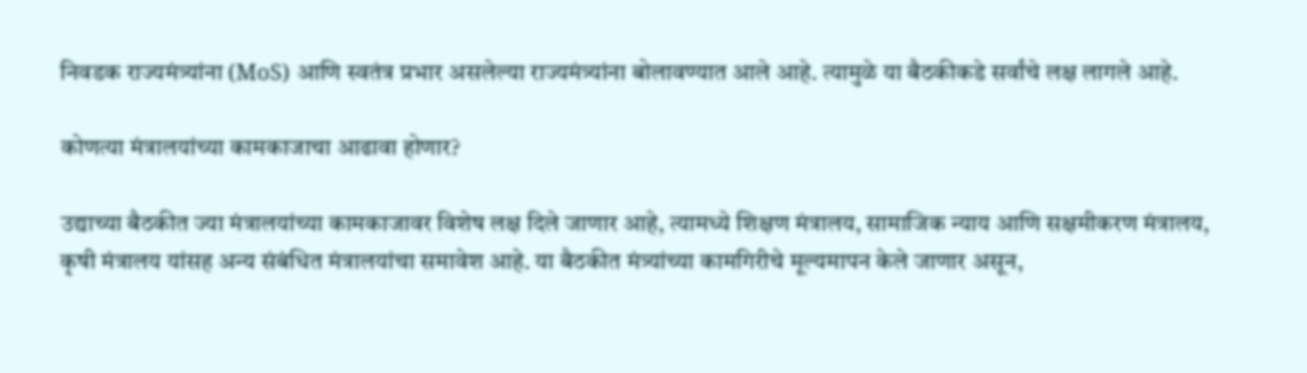निवडक राज्यमंत्र्यांना (MoS) आणि स्वतंत्र प्रभार असलेल्या राज्यमंत्र्यांना बोलावण्यात आले आहे. त्यामुळे या बैठकीकडे सर्वांचे लक्ष लागले आहे.

कोणत्या मंत्रालयांच्या कामकाजाचा आढावा होणार?

उद्याच्या बैठकीत ज्या मंत्रालयांच्या कामकाजावर विशेष लक्ष दिले जाणार आहे, त्यामध्ये शिक्षण मंत्रालय, सामाजिक न्याय आणि सक्षमीकरण मंत्रालय, कृषी मंत्रालय यांसह अन्य संबंधित मंत्रालयांचा समावेश आहे. या बैठकीत मंत्र्यांच्या कामगिरीचे मूल्यमापन केले जाणार असून,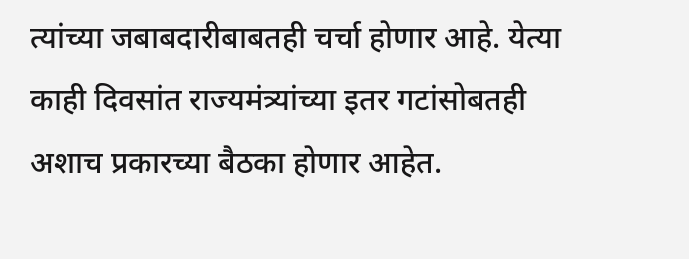त्यांच्या जबाबदारीबाबतही चर्चा होणार आहे. येत्या काही दिवसांत राज्यमंत्र्यांच्या इतर गटांसोबतही अशाच प्रकारच्या बैठका होणार आहेत.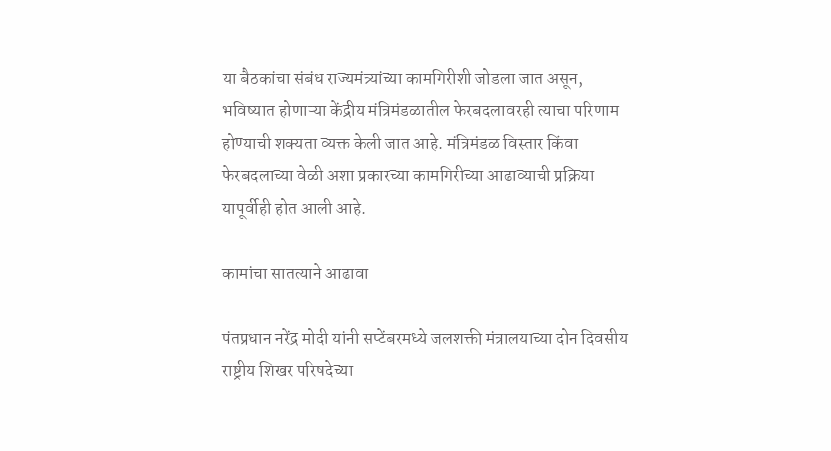या बैठकांचा संबंध राज्यमंत्र्यांच्या कामगिरीशी जोडला जात असून, भविष्यात होणाऱ्या केंद्रीय मंत्रिमंडळातील फेरबदलावरही त्याचा परिणाम होण्याची शक्यता व्यक्त केली जात आहे. मंत्रिमंडळ विस्तार किंवा फेरबदलाच्या वेळी अशा प्रकारच्या कामगिरीच्या आढाव्याची प्रक्रिया यापूर्वीही होत आली आहे.

कामांचा सातत्याने आढावा

पंतप्रधान नरेंद्र मोदी यांनी सप्टेंबरमध्ये जलशक्ती मंत्रालयाच्या दोन दिवसीय राष्ट्रीय शिखर परिषदेच्या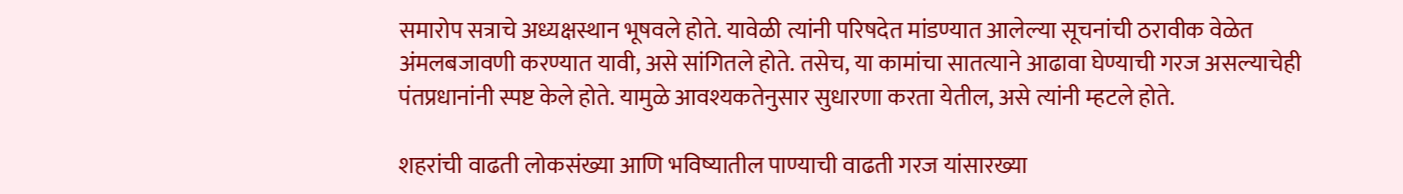समारोप सत्राचे अध्यक्षस्थान भूषवले होते. यावेळी त्यांनी परिषदेत मांडण्यात आलेल्या सूचनांची ठरावीक वेळेत अंमलबजावणी करण्यात यावी, असे सांगितले होते. तसेच, या कामांचा सातत्याने आढावा घेण्याची गरज असल्याचेही पंतप्रधानांनी स्पष्ट केले होते. यामुळे आवश्यकतेनुसार सुधारणा करता येतील, असे त्यांनी म्हटले होते.

शहरांची वाढती लोकसंख्या आणि भविष्यातील पाण्याची वाढती गरज यांसारख्या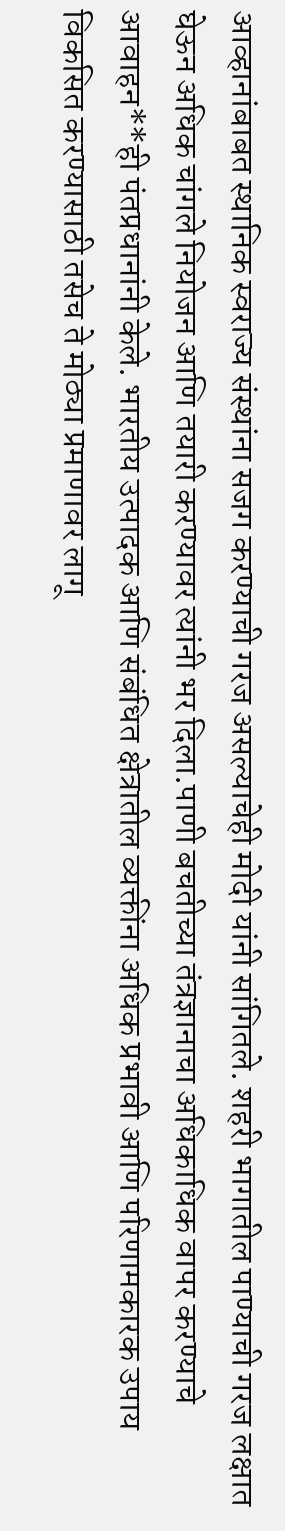आव्हानांबाबत स्थानिक स्वराज्य संस्थांना सजग करण्याची गरज असल्याचेही मोदी यांनी सांगितले. शहरी भागातील पाण्याची गरज लक्षात घेऊन अधिक चांगले नियोजन आणि तयारी करण्यावर त्यांनी भर दिला.पाणी बचतीच्या तंत्रज्ञानाचा अधिकाधिक वापर करण्याचे आवाहन**ही पंतप्रधानांनी केले. भारतीय उत्पादक आणि संबंधित क्षेत्रातील व्यक्तींना अधिक प्रभावी आणि परिणामकारक उपाय विकसित करण्यासाठी तसेच ते मोठ्या प्रमाणावर लागू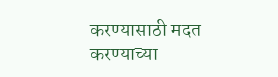करण्यासाठी मदत करण्याच्या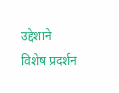उद्देशाने विशेष प्रदर्शन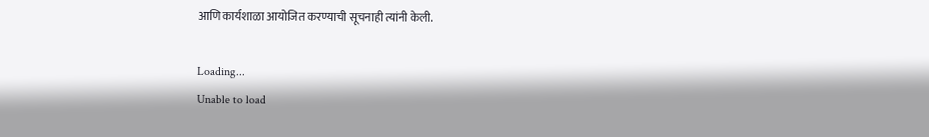आणि कार्यशाळा आयोजित करण्याची सूचनाही त्यांनी केली.

Loading...
Unable to load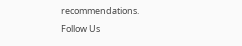recommendations.
Follow Us